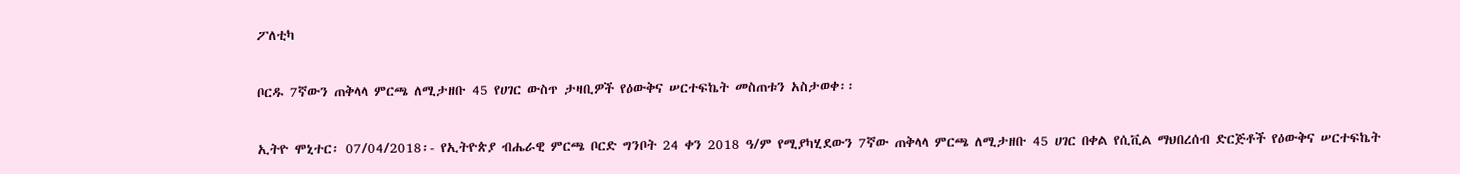ፖለቲካ

ቦርዱ 7ኛውን ጠቅላላ ምርጫ ለሚታዘቡ 45 የሀገር ውስጥ ታዛቢዎች የዕውቅና ሠርተፍኬት መስጠቱን አስታወቀ፡፡

ኢትዮ ሞኒተር፡ 07/04/2018፡- የኢትዮጵያ ብሔራዊ ምርጫ ቦርድ ግንቦት 24 ቀን 2018 ዓ/ም የሚያካሂደውን 7ኛው ጠቅላላ ምርጫ ለሚታዘቡ 45 ሀገር በቀል የሲቪል ማህበረሰብ ድርጅቶች የዕውቅና ሠርተፍኬት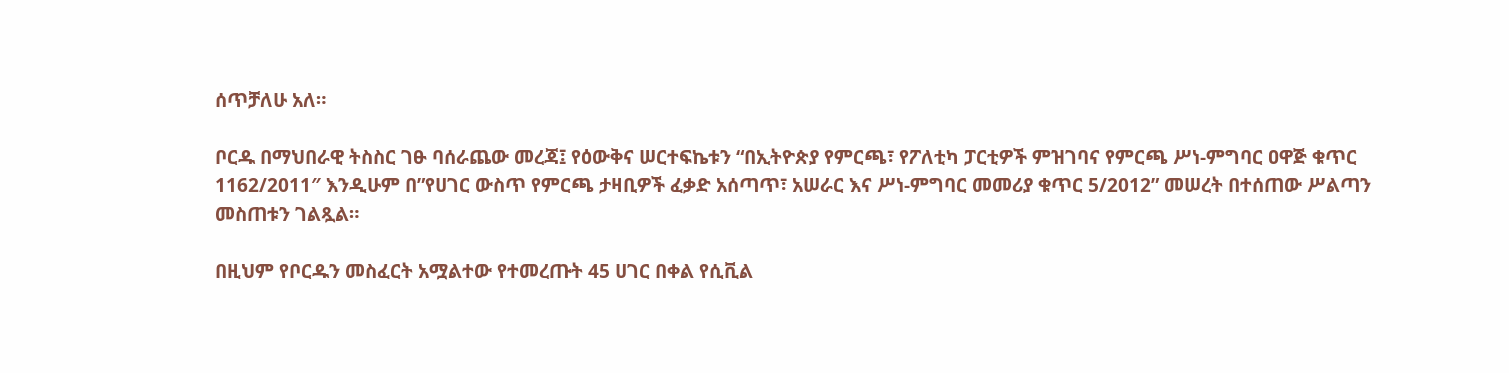ሰጥቻለሁ አለ።

ቦርዱ በማህበራዊ ትስስር ገፁ ባሰራጨው መረጃ፤ የዕውቅና ሠርተፍኬቱን “በኢትዮጵያ የምርጫ፣ የፖለቲካ ፓርቲዎች ምዝገባና የምርጫ ሥነ-ምግባር ዐዋጅ ቁጥር 1162/2011″ እንዲሁም በ”የሀገር ውስጥ የምርጫ ታዛቢዎች ፈቃድ አሰጣጥ፣ አሠራር እና ሥነ-ምግባር መመሪያ ቁጥር 5/2012” መሠረት በተሰጠው ሥልጣን መስጠቱን ገልጿል።

በዚህም የቦርዱን መስፈርት አሟልተው የተመረጡት 45 ሀገር በቀል የሲቪል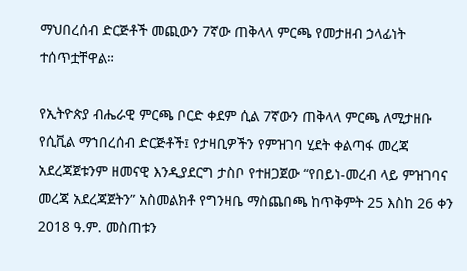ማህበረሰብ ድርጅቶች መጪውን 7ኛው ጠቅላላ ምርጫ የመታዘብ ኃላፊነት ተሰጥቷቸዋል።

የኢትዮጵያ ብሔራዊ ምርጫ ቦርድ ቀደም ሲል 7ኛውን ጠቅላላ ምርጫ ለሚታዘቡ የሲቪል ማኀበረሰብ ድርጅቶች፤ የታዛቢዎችን የምዝገባ ሂደት ቀልጣፋ መረጃ አደረጃጀቱንም ዘመናዊ እንዲያደርግ ታስቦ የተዘጋጀው “የበይነ-መረብ ላይ ምዝገባና መረጃ አደረጃጀትን” አስመልክቶ የግንዛቤ ማስጨበጫ ከጥቅምት 25 እስከ 26 ቀን 2018 ዓ.ም. መስጠቱን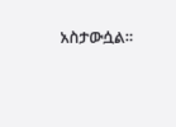አስታውሷል።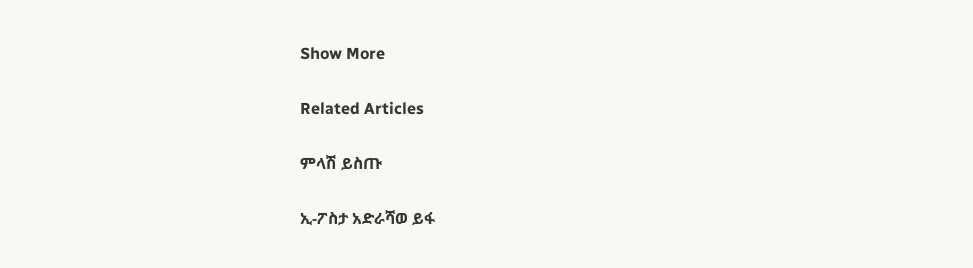Show More

Related Articles

ምላሽ ይስጡ

ኢ-ፖስታ አድራሻወ ይፋ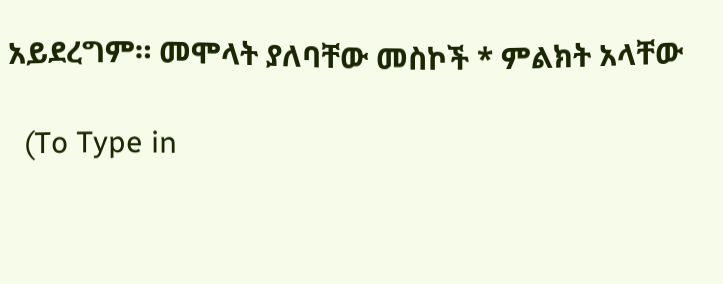አይደረግም። መሞላት ያለባቸው መስኮች * ምልክት አላቸው

  (To Type in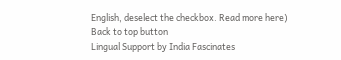English, deselect the checkbox. Read more here)
Back to top button
Lingual Support by India Fascinates